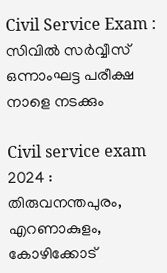Civil Service Exam : സിവിൽ സർവ്വീസ് ഒന്നാംഘട്ട പരീക്ഷ നാളെ നടക്കും

Civil service exam 2024 : തിരുവനന്തപുരം, എറണാകുളം, കോഴിക്കോട്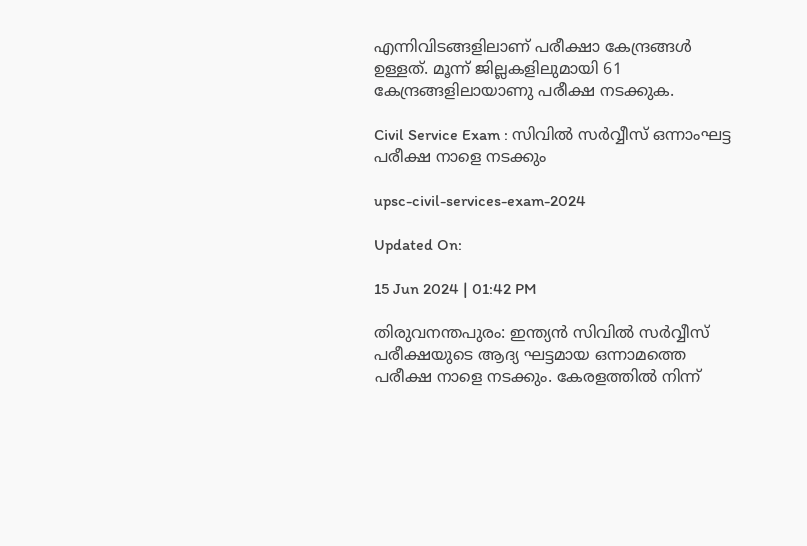എന്നിവിടങ്ങളിലാണ് പരീക്ഷാ കേന്ദ്രങ്ങൾ ഉള്ളത്. മൂന്ന് ജില്ലകളിലുമായി 61 കേന്ദ്രങ്ങളിലായാണു പരീക്ഷ നടക്കുക.

Civil Service Exam : സിവിൽ സർവ്വീസ് ഒന്നാംഘട്ട പരീക്ഷ നാളെ നടക്കും

upsc-civil-services-exam-2024

Updated On:

15 Jun 2024 | 01:42 PM

തിരുവനന്തപുരം: ഇന്ത്യൻ സിവിൽ സർവ്വീസ് പരീക്ഷയുടെ ആദ്യ ഘട്ടമായ ഒന്നാമത്തെ പരീക്ഷ നാളെ നടക്കും. കേരളത്തിൽ നിന്ന്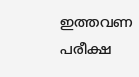ഇത്തവണ പരീക്ഷ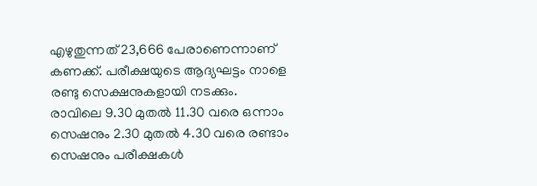എഴുതുന്നത് 23,666 പേരാണെന്നാണ് കണക്ക്. പരീക്ഷയുടെ ആദ്യഘട്ടം നാളെ രണ്ടു സെക്ഷനുകളായി നടക്കും. രാവിലെ 9.30 മുതൽ 11.30 വരെ ഒന്നാം സെഷനും 2.30 മുതൽ 4.30 വരെ രണ്ടാം സെഷനും പരീക്ഷകൾ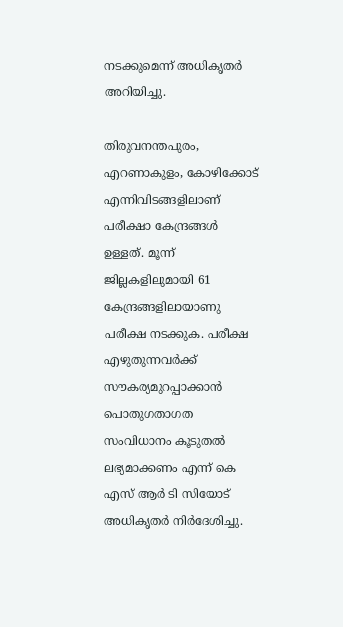നടക്കുമെന്ന് അധികൃതർ അറിയിച്ചു.

തിരുവനന്തപുരം, എറണാകുളം, കോഴിക്കോട് എന്നിവിടങ്ങളിലാണ് പരീക്ഷാ കേന്ദ്രങ്ങൾ ഉള്ളത്. മൂന്ന് ജില്ലകളിലുമായി 61 കേന്ദ്രങ്ങളിലായാണു പരീക്ഷ നടക്കുക. പരീക്ഷ എഴുതുന്നവർക്ക് സൗകര്യമുറപ്പാക്കാൻ പൊതുഗതാഗത സംവിധാനം കൂടുതൽ ലഭ്യമാക്കണം എന്ന് കെ എസ് ആർ ടി സിയോട് അധികൃതർ നിർദേശിച്ചു.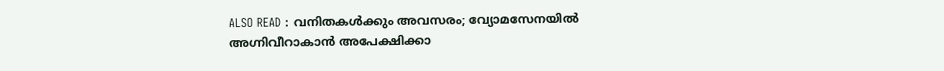ALSO READ : വനിതകള്‍ക്കും അവസരം; വ്യോമസേനയില്‍ അഗ്നിവീറാകാന്‍ അപേക്ഷിക്കാ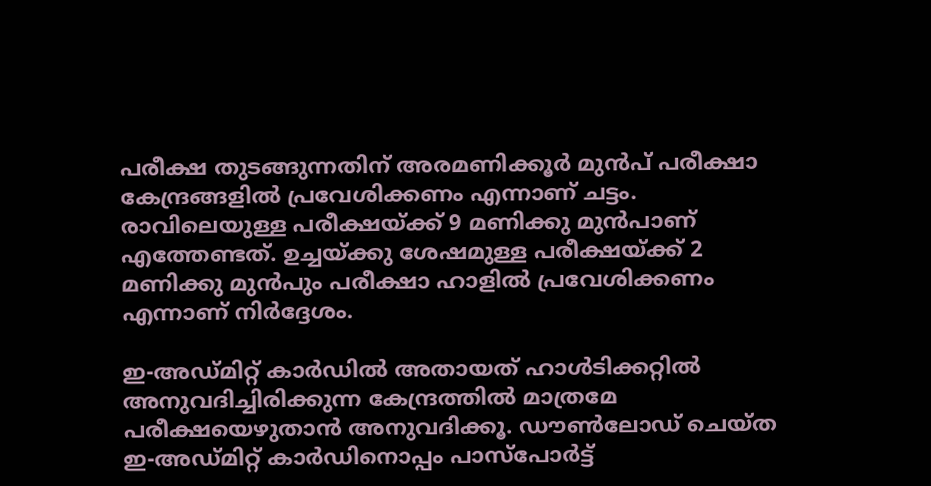പരീക്ഷ തുടങ്ങുന്നതിന് അരമണിക്കൂർ മുൻപ് പരീക്ഷാ കേന്ദ്രങ്ങളിൽ പ്രവേശിക്കണം എന്നാണ് ചട്ടം. രാവിലെയുള്ള പരീക്ഷയ്ക്ക് 9 മണിക്കു മുൻപാണ് എത്തേണ്ടത്. ഉച്ചയ്ക്കു ശേഷമുള്ള പരീക്ഷയ്ക്ക് 2 മണിക്കു മുൻപും പരീക്ഷാ ഹാളിൽ പ്രവേശിക്കണം എന്നാണ് നിർദ്ദേശം.

ഇ-അഡ്മിറ്റ് കാർഡിൽ അതായത് ഹാൾടിക്കറ്റിൽ അനുവദിച്ചിരിക്കുന്ന കേന്ദ്രത്തിൽ മാത്രമേ പരീക്ഷയെഴുതാൻ അനുവദിക്കൂ. ഡൗൺലോഡ് ചെയ്ത ഇ-അഡ്മിറ്റ് കാർഡിനൊപ്പം പാസ്പോർട്ട്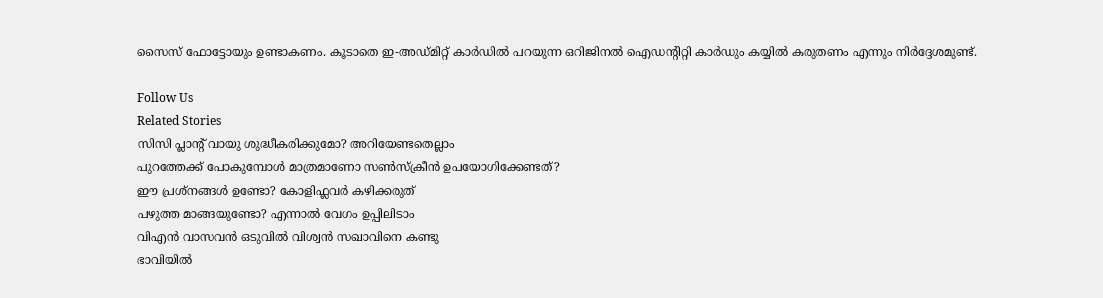സൈസ് ഫോട്ടോയും ഉണ്ടാകണം. കൂടാതെ ഇ-അഡ്മിറ്റ് കാർഡിൽ പറയുന്ന ഒറിജിനൽ ഐഡന്റിറ്റി കാർഡും കയ്യിൽ കരുതണം എന്നും നിർദ്ദേശമുണ്ട്.

Follow Us
Related Stories
സിസി പ്ലാന്‍റ് വായു ശുദ്ധീകരിക്കുമോ? അറിയേണ്ടതെല്ലാം
പുറത്തേക്ക് പോകുമ്പോള്‍ മാത്രമാണോ സണ്‍സ്‌ക്രീന്‍ ഉപയോഗിക്കേണ്ടത്?
ഈ പ്രശ്നങ്ങൾ ഉണ്ടോ? കോളിഫ്ലവർ കഴിക്കരുത്
പഴുത്ത മാങ്ങയുണ്ടോ? എന്നാല്‍ വേഗം ഉപ്പിലിടാം
വിഎൻ വാസവൻ ഒടുവിൽ വിശ്വൻ സഖാവിനെ കണ്ടു
ഭാവിയില്‍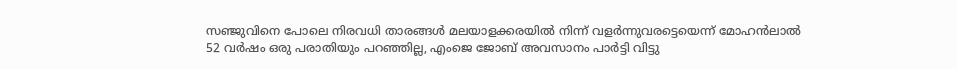സഞ്ജുവിനെ പോലെ നിരവധി താരങ്ങള്‍ മലയാളക്കരയില്‍ നിന്ന്‌ വളര്‍ന്നുവരട്ടെയെന്ന് മോഹന്‍ലാല്‍
52 വർഷം ഒരു പരാതിയും പറഞ്ഞില്ല, എംജെ ജോബ് അവസാനം പാർട്ടി വിട്ടു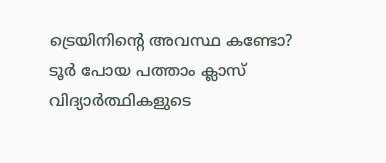ട്രെയിനിന്റെ അവസ്ഥ കണ്ടോ? ടൂര്‍ പോയ പത്താം ക്ലാസ് വിദ്യാര്‍ത്ഥികളുടെ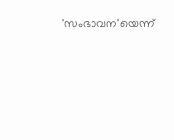'സംഭാവന'യെന്ന്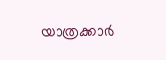യാത്രക്കാര്‍